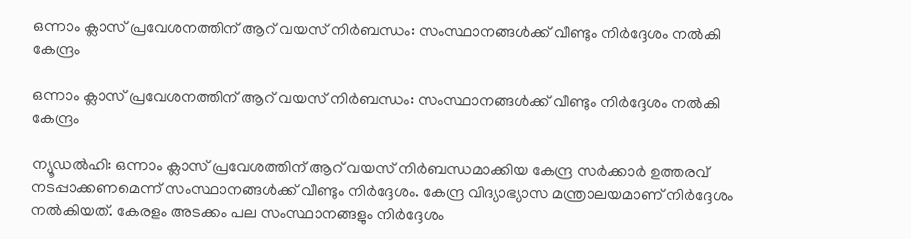ഒന്നാം ക്ലാസ് പ്രവേശനത്തിന് ആറ് വയസ് നിർബന്ധം: സംസ്ഥാനങ്ങൾക്ക് വീണ്ടും നിർദ്ദേശം നൽകി കേന്ദ്രം

ഒന്നാം ക്ലാസ് പ്രവേശനത്തിന് ആറ് വയസ് നിർബന്ധം: സംസ്ഥാനങ്ങൾക്ക് വീണ്ടും നിർദ്ദേശം നൽകി കേന്ദ്രം

ന്യൂഡൽഹി: ഒന്നാം ക്ലാസ് പ്രവേശത്തിന് ആറ് വയസ് നിർബന്ധമാക്കിയ കേന്ദ്ര സർക്കാർ ഉത്തരവ് നടപ്പാക്കണമെന്ന് സംസ്ഥാനങ്ങൾക്ക് വീണ്ടും നിർദ്ദേശം. കേന്ദ്ര വിദ്യാഭ്യാസ മന്ത്രാലയമാണ് നിർദ്ദേശം നൽകിയത്. കേരളം അടക്കം പല സംസ്ഥാനങ്ങളും നിർദ്ദേശം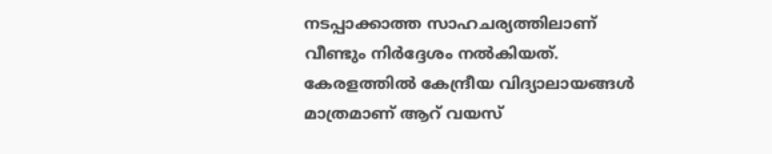നടപ്പാക്കാത്ത സാഹചര്യത്തിലാണ് വീണ്ടും നിർദ്ദേശം നൽകിയത്. കേരളത്തിൽ കേന്ദ്രീയ വിദ്യാലായങ്ങൾ മാത്രമാണ് ആറ് വയസ്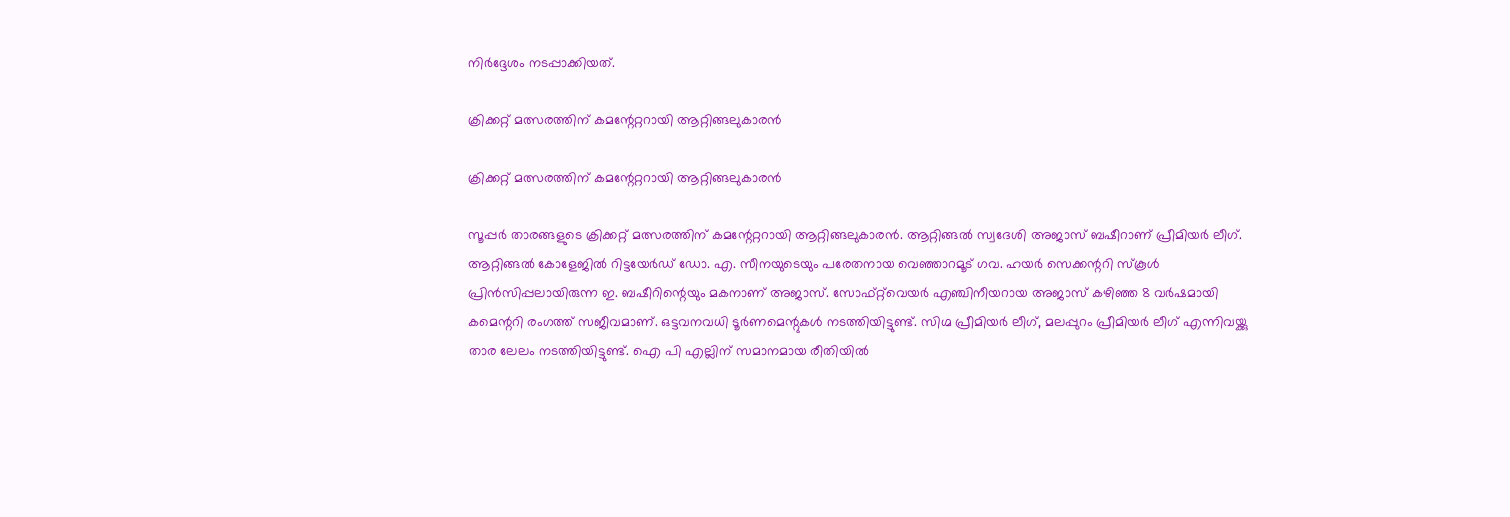നിർദ്ദേശം നടപ്പാക്കിയത്.

ക്രിക്കറ്റ് മത്സരത്തിന് കമന്റേറ്ററായി ആറ്റിങ്ങലുകാരൻ

ക്രിക്കറ്റ് മത്സരത്തിന് കമന്റേറ്ററായി ആറ്റിങ്ങലുകാരൻ

സൂപ്പർ താരങ്ങളുടെ ക്രിക്കറ്റ് മത്സരത്തിന് കമന്റേറ്ററായി ആറ്റിങ്ങലുകാരൻ. ആറ്റിങ്ങൽ സ്വദേശി അജാസ് ബഷീറാണ് പ്രീമിയർ ലീഗ്. ആറ്റിങ്ങൽ കോളേജിൽ റിട്ടയേർഡ് ഡോ. എ. സീനയുടെയും പരേതനായ വെഞ്ഞാറമൂട് ഗവ. ഹയർ സെക്കന്ററി സ്കൂൾ പ്രിൻസിപ്പലായിരുന്ന ഇ. ബഷീറിന്റെയും മകനാണ് അജാസ്. സോഫ്റ്റ്‌വെയർ എഞ്ചിനീയറായ അജാസ് കഴിഞ്ഞ 8 വർഷമായി കമെന്ററി രംഗത്ത് സജീവമാണ്. ഒട്ടവനവധി ടൂർണമെന്റുകൾ നടത്തിയിട്ടുണ്ട്. സിഗ്മ പ്രീമിയർ ലീഗ്, മലപ്പുറം പ്രീമിയർ ലീഗ് എന്നിവയ്ക്കു താര ലേലം നടത്തിയിട്ടുണ്ട്. ഐ പി എല്ലിന് സമാനമായ രീതിയിൽ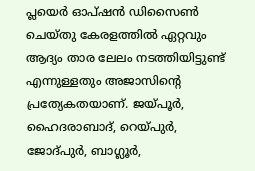പ്ലയെർ ഓപ്ഷൻ ഡിസൈൺ ചെയ്തു കേരളത്തിൽ ഏറ്റവും ആദ്യം താര ലേലം നടത്തിയിട്ടുണ്ട് എന്നുള്ളതും അജാസിന്റെ പ്രത്യേകതയാണ്. ജയ്‌പൂർ, ഹൈദരാബാദ്, റെയ്‌പുർ, ജോദ്പുർ, ബാഗ്ലൂർ,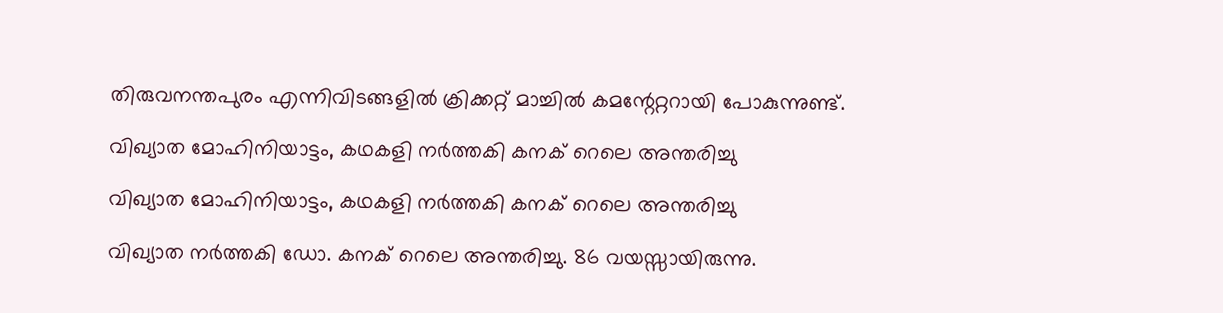തിരുവനന്തപുരം എന്നിവിടങ്ങളിൽ ക്രിക്കറ്റ് മാച്ചിൽ കമന്റേറ്ററായി പോകുന്നുണ്ട്.

വിഖ്യാത മോഹിനിയാട്ടം, കഥകളി നര്‍ത്തകി കനക് റെലെ അന്തരിച്ചു

വിഖ്യാത മോഹിനിയാട്ടം, കഥകളി നര്‍ത്തകി കനക് റെലെ അന്തരിച്ചു

വിഖ്യാത നര്‍ത്തകി ഡോ. കനക് റെലെ അന്തരിച്ചു. 86 വയസ്സായിരുന്നു.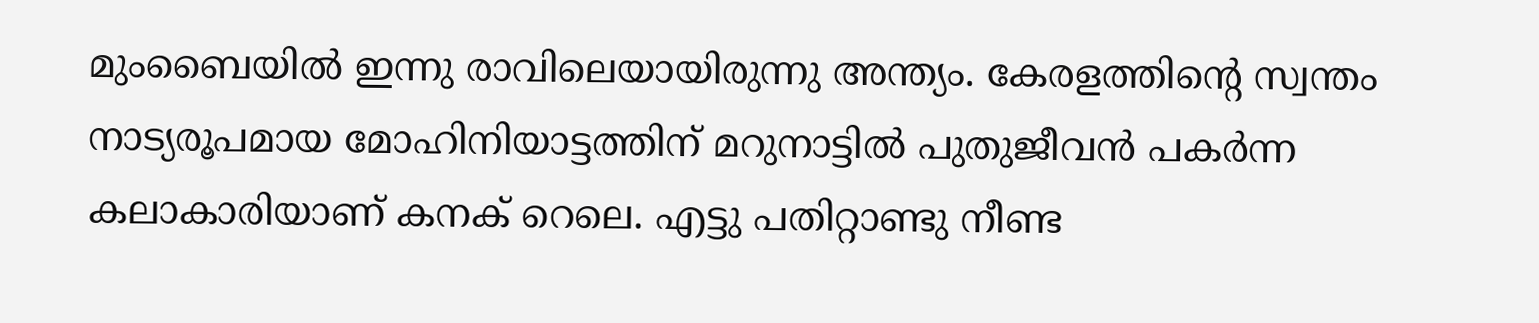മുംബൈയില്‍ ഇന്നു രാവിലെയായിരുന്നു അന്ത്യം. കേരളത്തിന്റെ സ്വന്തം നാട്യരൂപമായ മോഹിനിയാട്ടത്തിന് മറുനാട്ടില്‍ പുതുജീവന്‍ പകര്‍ന്ന കലാകാരിയാണ് കനക് റെലെ. എട്ടു പതിറ്റാണ്ടു നീണ്ട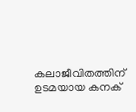കലാജീവിതത്തിന് ഉടമയായ കനക്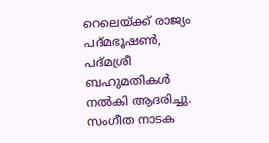റെലെയ്ക്ക് രാജ്യം പദ്മഭൂഷണ്‍, പദ്മശ്രീ ബഹുമതികള്‍ നല്‍കി ആദരിച്ചു. സംഗീത നാടക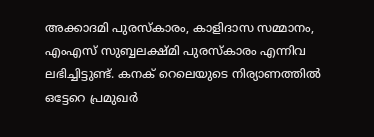അക്കാദമി പുരസ്‌കാരം, കാളിദാസ സമ്മാനം, എംഎസ് സുബ്ബലക്ഷ്മി പുരസ്‌കാരം എന്നിവ ലഭിച്ചിട്ടുണ്ട്. കനക് റെലെയുടെ നിര്യാണത്തില്‍ ഒട്ടേറെ പ്രമുഖര്‍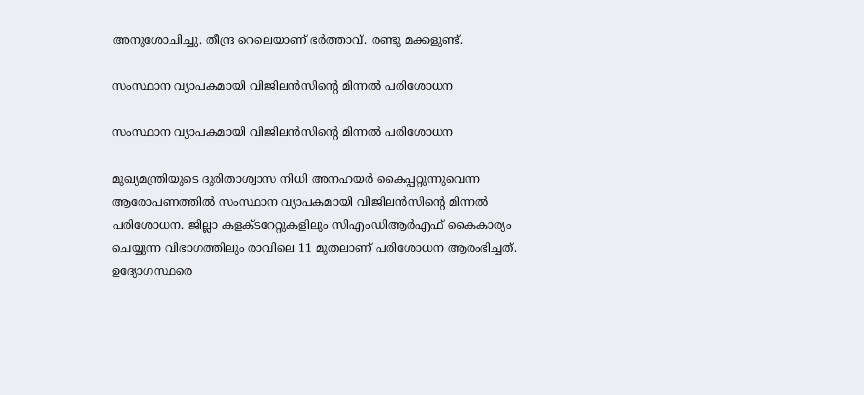അനുശോചിച്ചു. തീന്ദ്ര റെലെയാണ് ഭര്‍ത്താവ്. രണ്ടു മക്കളുണ്ട്.

സംസ്ഥാന വ്യാപകമായി വിജിലൻസിന്റെ മിന്നൽ പരിശോധന

സംസ്ഥാന വ്യാപകമായി വിജിലൻസിന്റെ മിന്നൽ പരിശോധന

മുഖ്യമന്ത്രിയുടെ ദുരിതാശ്വാസ നിധി അനഹയർ കൈപ്പറ്റുന്നുവെന്ന ആരോപണത്തിൽ സംസ്ഥാന വ്യാപകമായി വിജിലൻസിന്റെ മിന്നൽ പരിശോധന. ജില്ലാ കളക്ടറേറ്റുകളിലും സിഎംഡിആർഎഫ് കൈകാര്യം ചെയ്യുന്ന വിഭാഗത്തിലും രാവിലെ 11 മുതലാണ് പരിശോധന ആരംഭിച്ചത്. ഉദ്യോഗസ്ഥരെ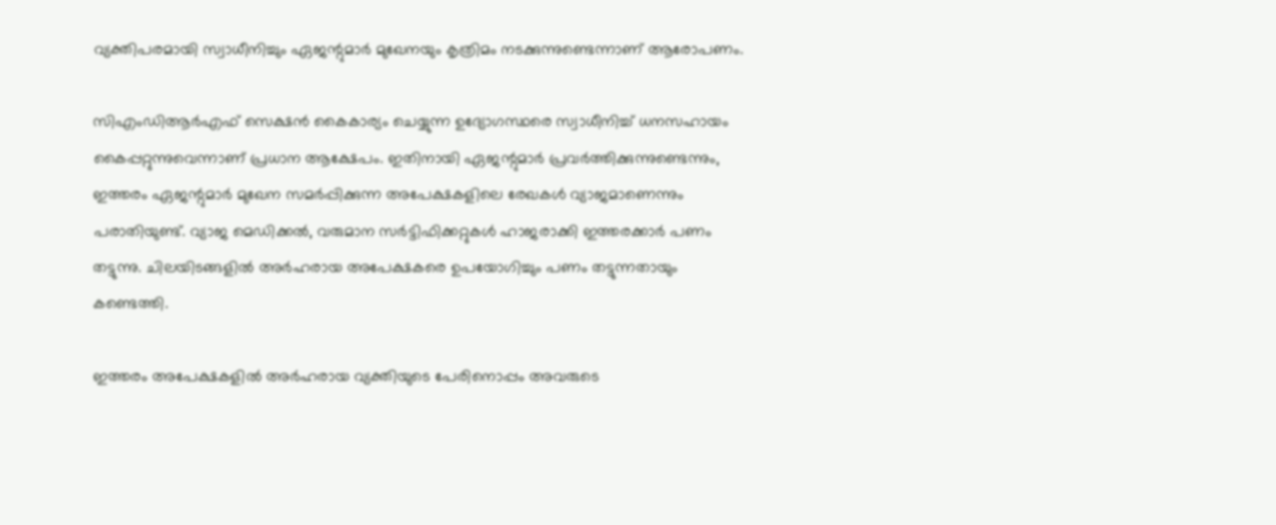വ്യക്തിപരമായി സ്വാധീനിച്ചും ഏജന്റുമാർ മുഖേനയും കൃത്രിമം നടക്കുന്നുണ്ടെന്നാണ് ആരോപണം.

സിഎംഡിആർഎഫ് സെക്ഷൻ കൈകാര്യം ചെയ്യുന്ന ഉദ്യോഗസ്ഥരെ സ്വാധീനിച്ച് ധനസഹായം കൈപ്പറ്റുന്നുവെന്നാണ് പ്രധാന ആക്ഷേപം. ഇതിനായി ഏജന്റുമാർ പ്രവർത്തിക്കുന്നുണ്ടെന്നും, ഇത്തരം ഏജന്റുമാർ മുഖേന സമർപ്പിക്കുന്ന അപേക്ഷകളിലെ രേഖകൾ വ്യാജമാണെന്നും പരാതിയുണ്ട്. വ്യാജ മെഡിക്കൽ, വരുമാന സർട്ടിഫിക്കറ്റുകൾ ഹാജരാക്കി ഇത്തരക്കാർ പണം തട്ടുന്നു. ചിലയിടങ്ങളിൽ അർഹരായ അപേക്ഷകരെ ഉപയോഗിച്ചും പണം തട്ടുന്നതായും കണ്ടെത്തി.

ഇത്തരം അപേക്ഷകളിൽ അർഹരായ വ്യക്തിയുടെ പേരിനൊപ്പം അവരുടെ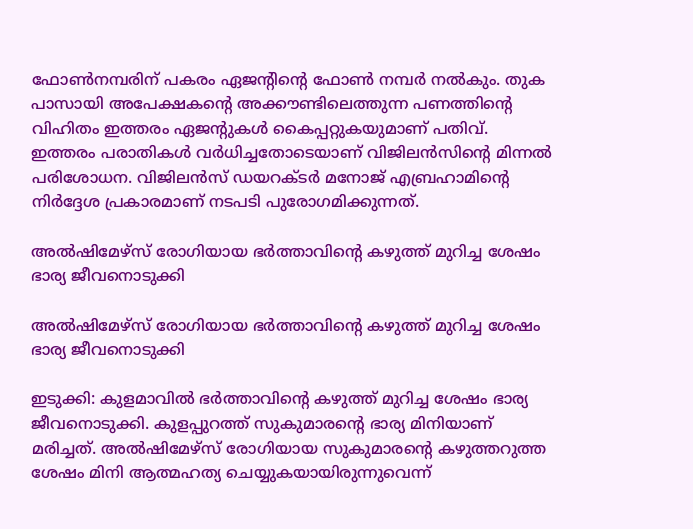ഫോണ്‍നമ്പരിന് പകരം ഏജന്റിന്റെ ഫോൺ നമ്പർ നൽകും. തുക പാസായി അപേക്ഷകന്റെ അക്കൗണ്ടിലെത്തുന്ന പണത്തിന്റെ വിഹിതം ഇത്തരം ഏജന്റുകൾ കൈപ്പറ്റുകയുമാണ് പതിവ്. ഇത്തരം പരാതികൾ വർധിച്ചതോടെയാണ് വിജിലൻസിൻ്റെ മിന്നല്‍ പരിശോധന. വിജിലൻസ് ഡയറക്ടർ മനോജ്‌ എബ്രഹാമിൻ്റെ നിർദ്ദേശ പ്രകാരമാണ് നടപടി പുരോഗമിക്കുന്നത്.

അൽഷിമേഴ്സ് രോഗിയായ ഭര്‍ത്താവിന്‍റെ കഴുത്ത് മുറിച്ച ശേഷം ഭാര്യ ജീവനൊടുക്കി

അൽഷിമേഴ്സ് രോഗിയായ ഭര്‍ത്താവിന്‍റെ കഴുത്ത് മുറിച്ച ശേഷം ഭാര്യ ജീവനൊടുക്കി

ഇടുക്കി: കുളമാവിൽ ഭര്‍ത്താവിന്‍റെ കഴുത്ത് മുറിച്ച ശേഷം ഭാര്യ ജീവനൊടുക്കി. കുളപ്പുറത്ത് സുകുമാരന്റെ ഭാര്യ മിനിയാണ് മരിച്ചത്. അൽഷിമേഴ്സ് രോഗിയായ സുകുമാരന്റെ കഴുത്തറുത്ത ശേഷം മിനി ആത്മഹത്യ ചെയ്യുകയായിരുന്നുവെന്ന്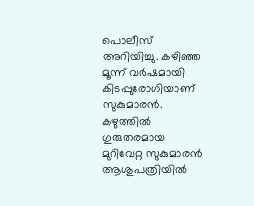പൊലീസ് അറിയിച്ചു. കഴിഞ്ഞ മൂന്ന് വർഷമായി കിടപ്പുരോഗിയാണ് സുകുമാരൻ. കഴുത്തിൽ ഗുരുതരമായ മുറിവേറ്റ സുകുമാരൻ ആശുപത്രിയിൽ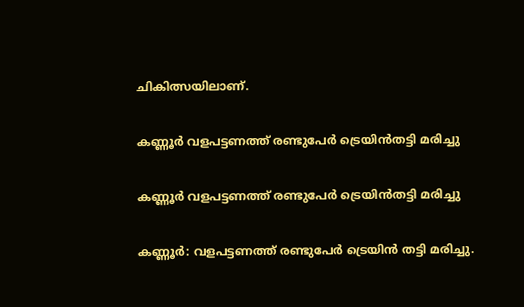ചികിത്സയിലാണ്.

കണ്ണൂര്‍ വളപട്ടണത്ത് രണ്ടുപേര്‍ ട്രെയിന്‍തട്ടി മരിച്ചു

കണ്ണൂര്‍ വളപട്ടണത്ത് രണ്ടുപേര്‍ ട്രെയിന്‍തട്ടി മരിച്ചു

കണ്ണൂര്‍: വളപട്ടണത്ത് രണ്ടുപേര്‍ ട്രെയിന്‍ തട്ടി മരിച്ചു.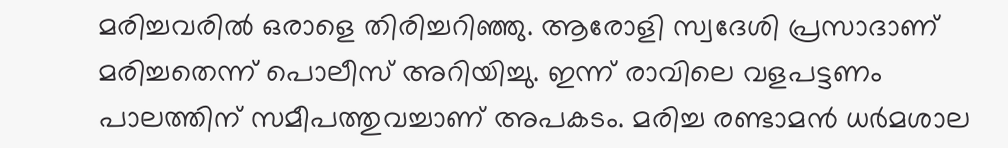മരിച്ചവരില്‍ ഒരാളെ തിരിച്ചറിഞ്ഞു. ആരോളി സ്വദേശി പ്രസാദാണ് മരിച്ചതെന്ന് പൊലീസ് അറിയിച്ചു. ഇന്ന് രാവിലെ വളപട്ടണം പാലത്തിന് സമീപത്തുവച്ചാണ് അപകടം. മരിച്ച രണ്ടാമൻ ധർമശാല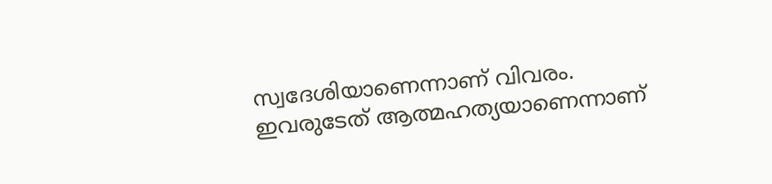സ്വദേശിയാണെന്നാണ് വിവരം. ഇവരുടേത് ആത്മഹത്യയാണെന്നാണ്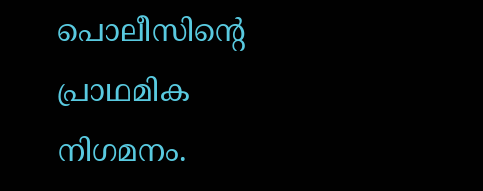പൊലീസിന്റെ പ്രാഥമിക നിഗമനം.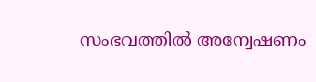സംഭവത്തില്‍ അന്വേഷണം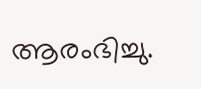ആരംഭിച്ചു.